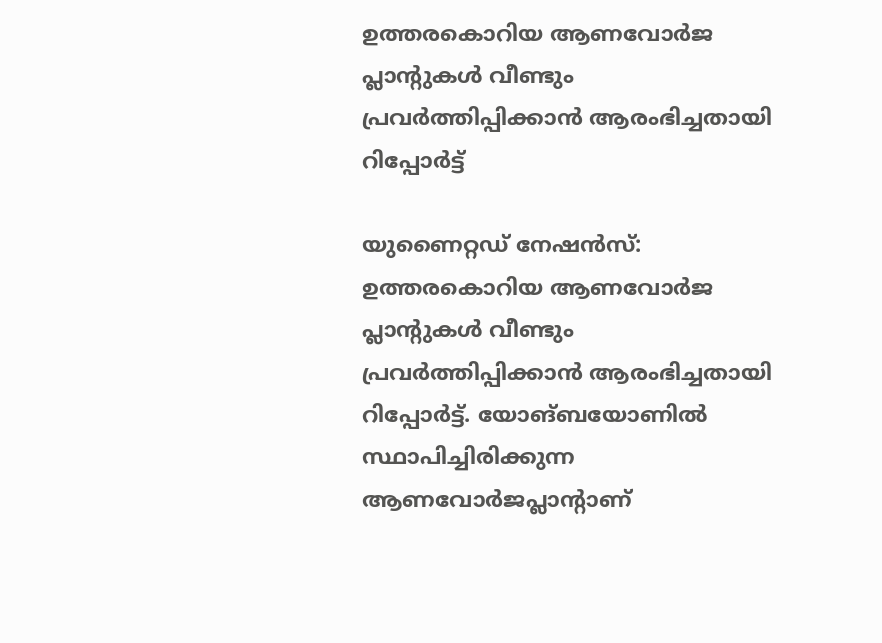ഉത്തരകൊറിയ ആണവോർജ പ്ലാന്റുകൾ വീണ്ടും പ്രവർത്തിപ്പിക്കാൻ ആരംഭിച്ചതായി റിപ്പോർട്ട്

യുണൈറ്റഡ് നേഷൻസ്: ഉത്തരകൊറിയ ആണവോർജ പ്ലാന്റുകൾ വീണ്ടും പ്രവർത്തിപ്പിക്കാൻ ആരംഭിച്ചതായി റിപ്പോർട്ട്. യോങ്ബയോണിൽ സ്ഥാപിച്ചിരിക്കുന്ന ആണവോർജപ്ലാന്റാണ്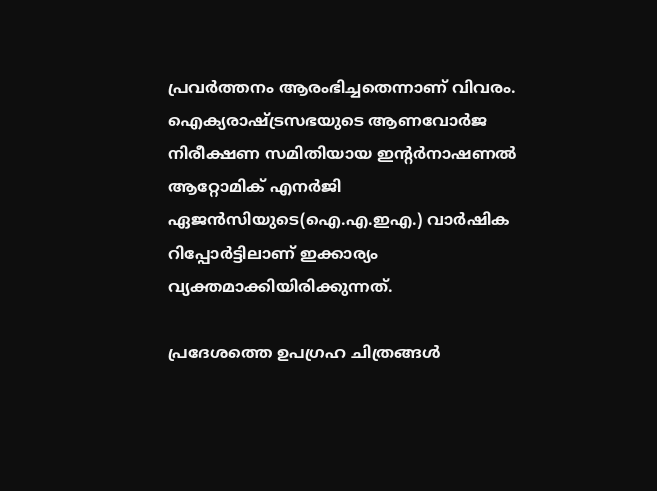പ്രവർത്തനം ആരംഭിച്ചതെന്നാണ് വിവരം. ഐക്യരാഷ്ട്രസഭയുടെ ആണവോർജ നിരീക്ഷണ സമിതിയായ ഇന്റർനാഷണൽ ആറ്റോമിക് എനർജി ഏജൻസിയുടെ(ഐ.എ.ഇഎ.) വാർഷിക റിപ്പോർട്ടിലാണ് ഇക്കാര്യം വ്യക്തമാക്കിയിരിക്കുന്നത്.

പ്രദേശത്തെ ഉപഗ്രഹ ചിത്രങ്ങൾ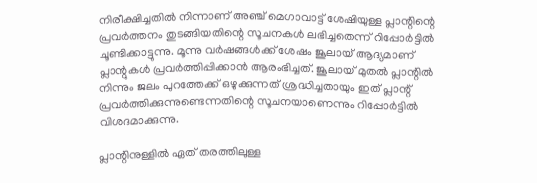നിരീക്ഷിച്ചതിൽ നിന്നാണ് അഞ്ച് മെഗാവാട്ട് ശേഷിയുള്ള പ്ലാന്റിന്റെ പ്രവർത്തനം തുടങ്ങിയതിന്റെ സൂചനകൾ ലഭിച്ചതെന്ന് റിപ്പോർട്ടിൽ ചൂണ്ടിക്കാട്ടുന്നു. മൂന്നു വർഷങ്ങൾക്ക് ശേഷം ജൂലായ് ആദ്യമാണ് പ്ലാന്റുകൾ പ്രവർത്തിപ്പിക്കാൻ ആരംഭിച്ചത്. ജൂലായ് മുതൽ പ്ലാന്റിൽ നിന്നും ജലം പുറത്തേക്ക് ഒഴുക്കുന്നത് ശ്രദ്ധിച്ചതായും ഇത് പ്ലാന്റ് പ്രവർത്തിക്കുന്നുണ്ടെന്നതിന്റെ സൂചനയാണെന്നും റിപ്പോർട്ടിൽ വിശദമാക്കുന്നു.

പ്ലാന്റിനുള്ളിൽ ഏത് തരത്തിലുള്ള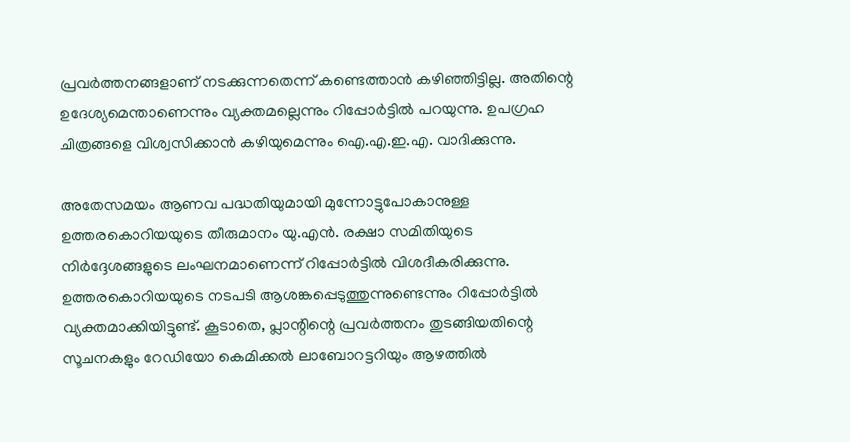പ്രവർത്തനങ്ങളാണ് നടക്കുന്നതെന്ന് കണ്ടെത്താൻ കഴിഞ്ഞിട്ടില്ല. അതിന്റെ ഉദേശ്യമെന്താണെന്നും വ്യക്തമല്ലെന്നും റിപ്പോർട്ടിൽ പറയുന്നു. ഉപഗ്രഹ ചിത്രങ്ങളെ വിശ്വസിക്കാൻ കഴിയുമെന്നും ഐ.എ.ഇ.എ. വാദിക്കുന്നു.

അതേസമയം ആണവ പദ്ധതിയുമായി മുന്നോട്ടുപോകാനുള്ള ഉത്തരകൊറിയയുടെ തീരുമാനം യു.എൻ. രക്ഷാ സമിതിയുടെ നിർദ്ദേശങ്ങളുടെ ലംഘനമാണെന്ന് റിപ്പോർട്ടിൽ വിശദീകരിക്കുന്നു. ഉത്തരകൊറിയയുടെ നടപടി ആശങ്കപ്പെടുത്തുന്നുണ്ടെന്നും റിപ്പോർട്ടിൽ വ്യക്തമാക്കിയിട്ടുണ്ട്. കൂടാതെ, പ്ലാന്റിന്റെ പ്രവർത്തനം തുടങ്ങിയതിന്റെ സൂചനകളും റേഡിയോ കെമിക്കൽ ലാബോറട്ടറിയും ആഴത്തിൽ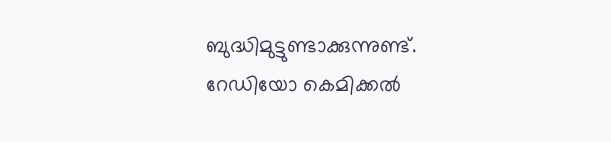ബുദ്ധിമുട്ടുണ്ടാക്കുന്നുണ്ട്. റേഡിയോ കെമിക്കൽ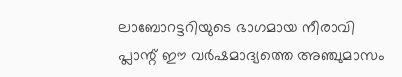ലാബോറട്ടറിയുടെ ഭാഗമായ നീരാവി പ്ലാന്റ് ഈ വർഷമാദ്യത്തെ അഞ്ചുമാസം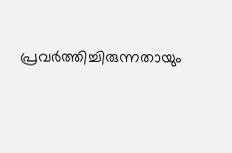പ്രവർത്തിച്ചിരുന്നതായും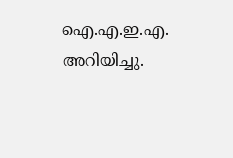ഐ.എ.ഇ.എ. അറിയിച്ചു.